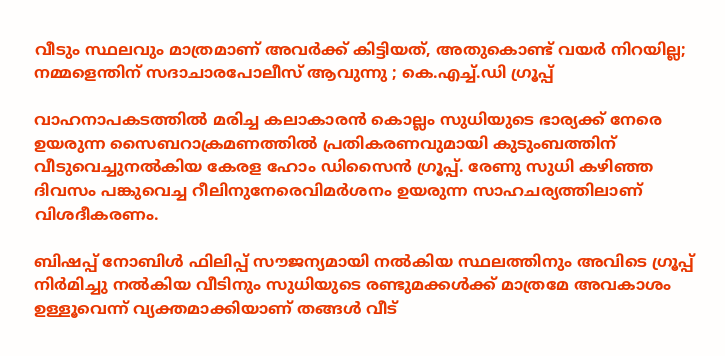വീടും സ്ഥലവും മാത്രമാണ് അവര്‍ക്ക് കിട്ടിയത്, അതുകൊണ്ട് വയര്‍ നിറയില്ല; നമ്മളെന്തിന് സദാചാരപോലീസ് ആവുന്നു ; കെ.എച്ച്.ഡി ഗ്രൂപ്പ്

വാഹനാപകടത്തില്‍ മരിച്ച കലാകാരന്‍ കൊല്ലം സുധിയുടെ ഭാര്യക്ക് നേരെ ഉയരുന്ന സൈബറാക്രമണത്തില്‍ പ്രതികരണവുമായി കുടുംബത്തിന് വീടുവെച്ചുനല്‍കിയ കേരള ഹോം ഡിസൈന്‍ ഗ്രൂപ്പ്. രേണു സുധി കഴിഞ്ഞ ദിവസം പങ്കുവെച്ച റീലിനുനേരെവിമര്‍ശനം ഉയരുന്ന സാഹചര്യത്തിലാണ് വിശദീകരണം.

ബിഷപ്പ് നോബിള്‍ ഫിലിപ്പ് സൗജന്യമായി നല്‍കിയ സ്ഥലത്തിനും അവിടെ ഗ്രൂപ്പ് നിര്‍മിച്ചു നല്‍കിയ വീടിനും സുധിയുടെ രണ്ടുമക്കള്‍ക്ക് മാത്രമേ അവകാശം ഉള്ളൂവെന്ന് വ്യക്തമാക്കിയാണ് തങ്ങള്‍ വീട്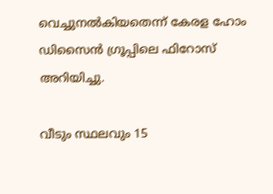വെച്ചുനല്‍കിയതെന്ന് കേരള ഹോം ഡിസൈന്‍ ഗ്രൂപ്പിലെ ഫിറോസ് അറിയിച്ചു.

വീടും സ്ഥലവും 15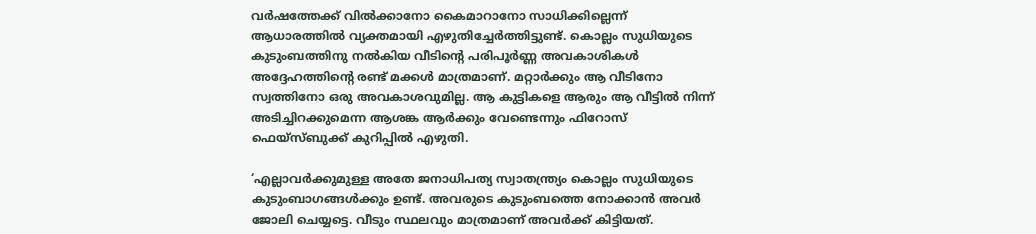വര്‍ഷത്തേക്ക് വില്‍ക്കാനോ കൈമാറാനോ സാധിക്കില്ലെന്ന് ആധാരത്തില്‍ വ്യക്തമായി എഴുതിച്ചേര്‍ത്തിട്ടുണ്ട്. കൊല്ലം സുധിയുടെ കുടുംബത്തിനു നല്‍കിയ വീടിന്റെ പരിപൂര്‍ണ്ണ അവകാശികള്‍ അദ്ദേഹത്തിന്റെ രണ്ട് മക്കള്‍ മാത്രമാണ്. മറ്റാര്‍ക്കും ആ വീടിനോ സ്വത്തിനോ ഒരു അവകാശവുമില്ല. ആ കുട്ടികളെ ആരും ആ വീട്ടില്‍ നിന്ന് അടിച്ചിറക്കുമെന്ന ആശങ്ക ആര്‍ക്കും വേണ്ടെന്നും ഫിറോസ് ഫെയ്‌സ്ബുക്ക് കുറിപ്പില്‍ എഴുതി.

‘എല്ലാവര്‍ക്കുമുള്ള അതേ ജനാധിപത്യ സ്വാതന്ത്ര്യം കൊല്ലം സുധിയുടെ കുടുംബാഗങ്ങള്‍ക്കും ഉണ്ട്. അവരുടെ കുടുംബത്തെ നോക്കാന്‍ അവര്‍ ജോലി ചെയ്യട്ടെ. വീടും സ്ഥലവും മാത്രമാണ് അവര്‍ക്ക് കിട്ടിയത്.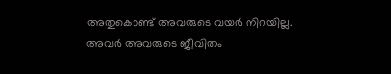അതുകൊണ്ട് അവരുടെ വയര്‍ നിറയില്ല. അവര്‍ അവരുടെ ജീവിതം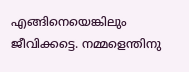എങ്ങിനെയെങ്കിലും ജീവിക്കട്ടെ. നമ്മളെന്തിനു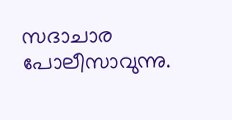സദാചാര പോലീസാവുന്നു.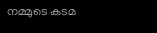നമ്മുടെ കടമ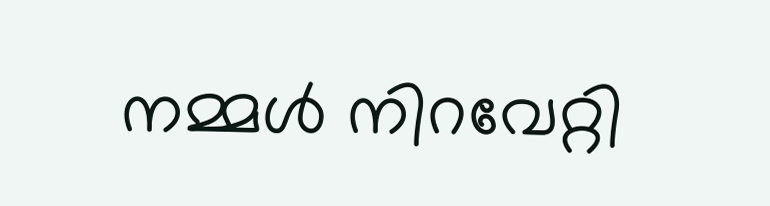നമ്മള്‍ നിറവേറ്റി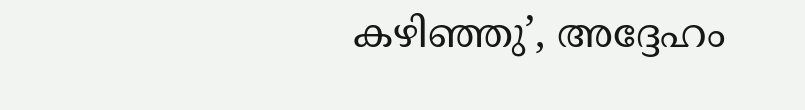കഴിഞ്ഞു’, അദ്ദേഹം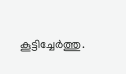കൂട്ടിച്ചേര്‍ത്തു.